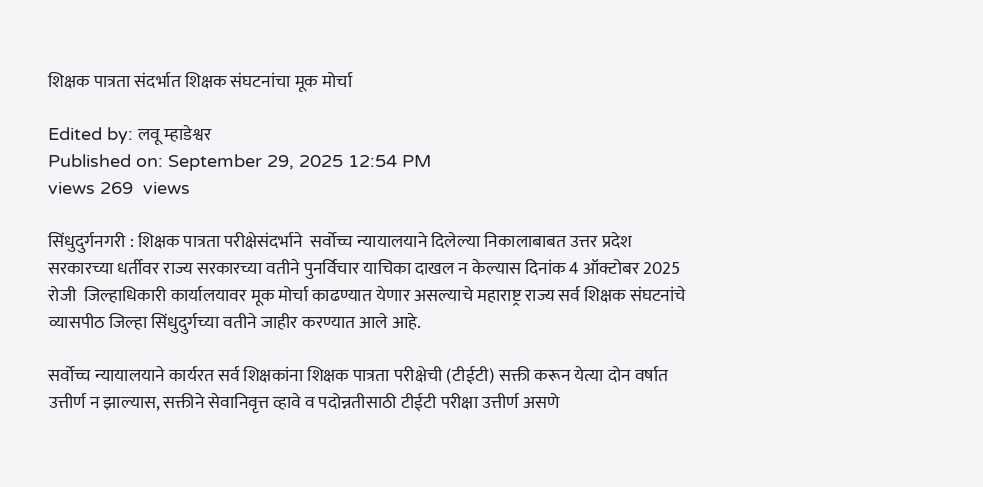शिक्षक पात्रता संदर्भात शिक्षक संघटनांचा मूक मोर्चा

Edited by: लवू म्हाडेश्वर
Published on: September 29, 2025 12:54 PM
views 269  views

सिंधुदुर्गनगरी : शिक्षक पात्रता परीक्षेसंदर्भाने  सर्वोच्च न्यायालयाने दिलेल्या निकालाबाबत उत्तर प्रदेश सरकारच्या धर्तीवर राज्य सरकारच्या वतीने पुनर्विचार याचिका दाखल न केल्यास दिनांक 4 ऑक्टोबर 2025 रोजी  जिल्हाधिकारी कार्यालयावर मूक मोर्चा काढण्यात येणार असल्याचे महाराष्ट्र राज्य सर्व शिक्षक संघटनांचे व्यासपीठ जिल्हा सिंधुदुर्गच्या वतीने जाहीर करण्यात आले आहे.

सर्वोच्च न्यायालयाने कार्यरत सर्व शिक्षकांना शिक्षक पात्रता परीक्षेची (टीईटी) सक्ती करून येत्या दोन वर्षात उत्तीर्ण न झाल्यास, सक्तीने सेवानिवृत्त व्हावे व पदोन्नतीसाठी टीईटी परीक्षा उत्तीर्ण असणे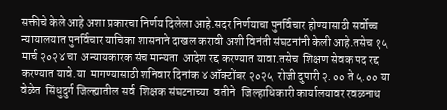सक्तीचे केले आहे अशा प्रकारचा निर्णय दिलेला आहे.सदर निर्णयाचा पुनर्विचार होण्यासाठी सर्वोच्च न्यायालयात पुनर्विचार याचिका शासनाने दाखल करावी अशी विनंती संघटनांनी केली आहे.तसेच १५ मार्च २०२४ चा  अन्यायकारक संच मान्यता  आदेश रद्द करण्यात यावा.तसेच  शिक्षण सेवक पद रद्द करण्यात यावे.या  मागण्यासाठी शनिवार दिनांक ४ ऑक्टोंबर २०२५  रोजी दुपारी २.०० ते ५.०० या वेळेत  सिंधुदुर्ग जिल्ह्यातील सर्व  शिक्षक संघटनाच्या  वतीने   जिल्हाधिकारी कार्यालयावर रवळनाथ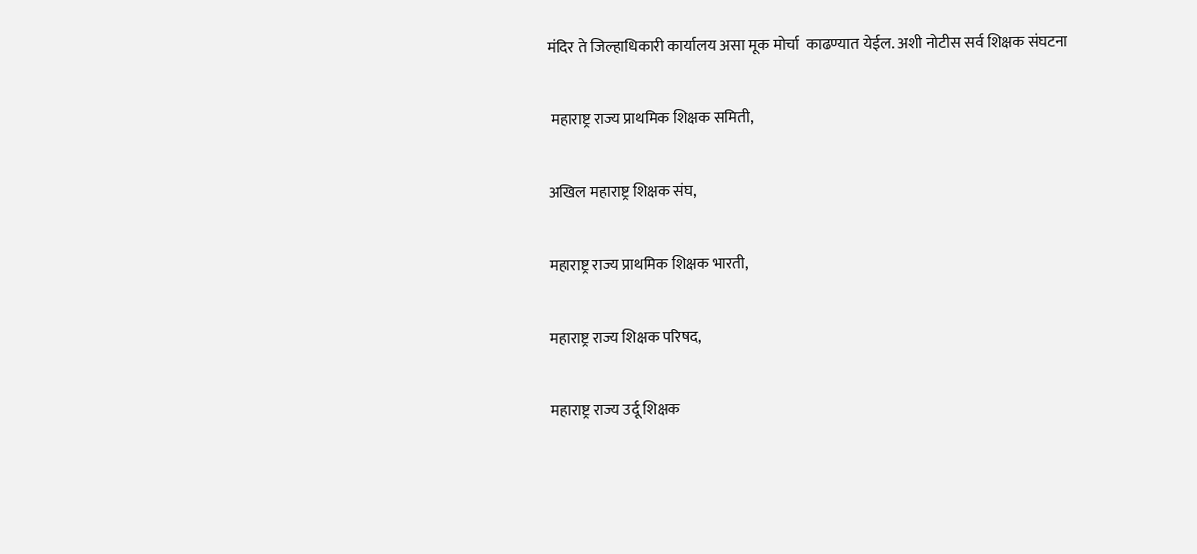मंदिर ते जिल्हाधिकारी कार्यालय असा मूक मोर्चा  काढण्यात येईल. अशी नोटीस सर्व शिक्षक संघटना

 महाराष्ट्र राज्य प्राथमिक शिक्षक समिती,

अखिल महाराष्ट्र शिक्षक संघ,

महाराष्ट्र राज्य प्राथमिक शिक्षक भारती,

महाराष्ट्र राज्य शिक्षक परिषद,

महाराष्ट्र राज्य उर्दू शिक्षक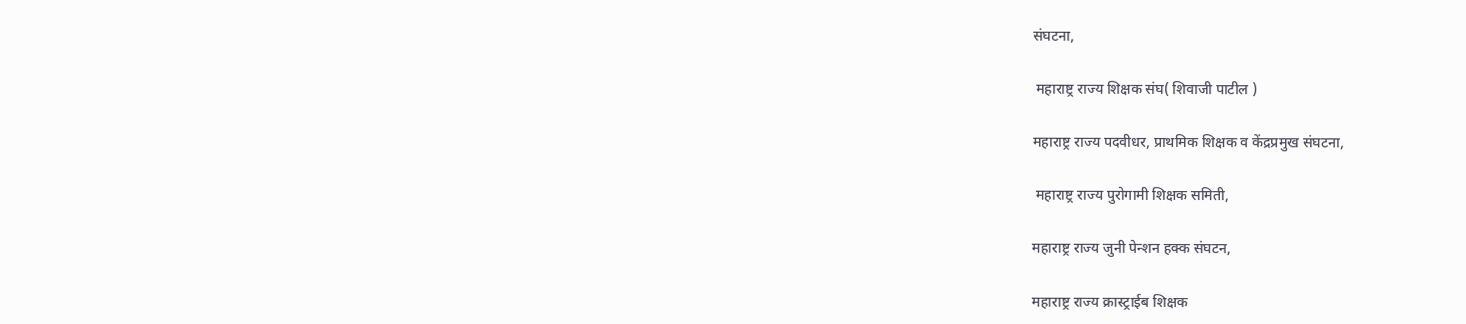संघटना,

 महाराष्ट्र राज्य शिक्षक संघ( शिवाजी पाटील )

महाराष्ट्र राज्य पदवीधर, प्राथमिक शिक्षक व केंद्रप्रमुख संघटना,

 महाराष्ट्र राज्य पुरोगामी शिक्षक समिती,

महाराष्ट्र राज्य जुनी पेन्शन हक्क संघटन,

महाराष्ट्र राज्य क्रास्ट्राईब शिक्षक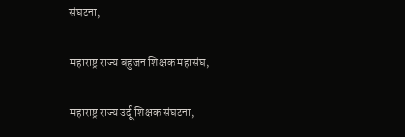संघटना,

महाराष्ट्र राज्य बहुजन शिक्षक महासंघ,

महाराष्ट्र राज्य उर्दू शिक्षक संघटना,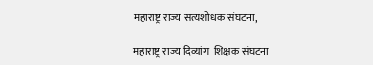महाराष्ट्र राज्य सत्यशोधक संघटना,

महाराष्ट्र राज्य दिव्यांग  शिक्षक संघटना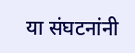या संघटनांनी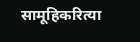सामूहिकरित्या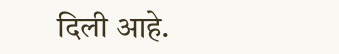दिली आहे.